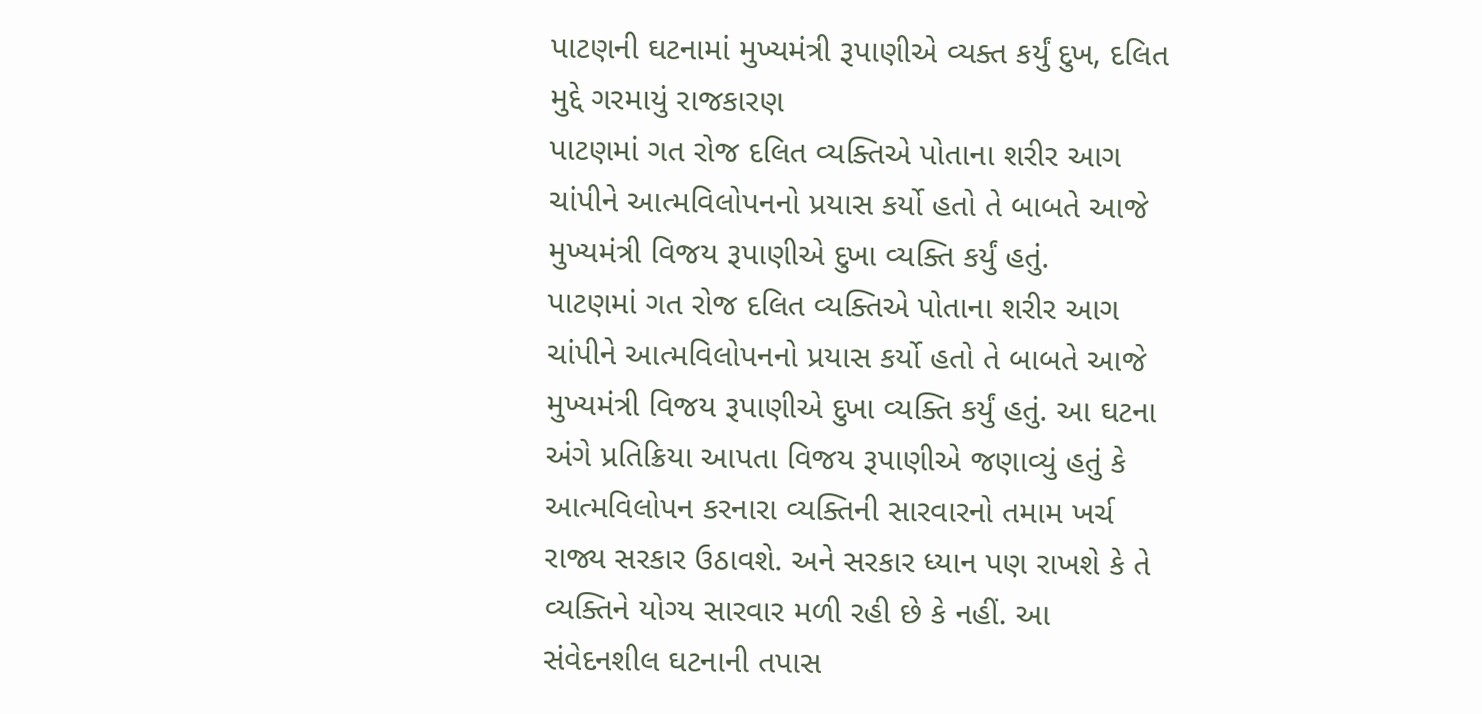પાટણની ઘટનામાં મુખ્યમંત્રી રૂપાણીએ વ્યક્ત કર્યું દુખ, દલિત મુદ્દે ગરમાયું રાજકારણ
પાટણમાં ગત રોજ દલિત વ્યક્તિએ પોતાના શરીર આગ ચાંપીને આત્મવિલોપનનો પ્રયાસ કર્યો હતો તે બાબતે આજે મુખ્યમંત્રી વિજય રૂપાણીએ દુખા વ્યક્તિ કર્યું હતું.
પાટણમાં ગત રોજ દલિત વ્યક્તિએ પોતાના શરીર આગ ચાંપીને આત્મવિલોપનનો પ્રયાસ કર્યો હતો તે બાબતે આજે મુખ્યમંત્રી વિજય રૂપાણીએ દુખા વ્યક્તિ કર્યું હતું. આ ઘટના અંગે પ્રતિક્રિયા આપતા વિજય રૂપાણીએ જણાવ્યું હતું કે આત્મવિલોપન કરનારા વ્યક્તિની સારવારનો તમામ ખર્ચ રાજ્ય સરકાર ઉઠાવશે. અને સરકાર ધ્યાન પણ રાખશે કે તે વ્યક્તિને યોગ્ય સારવાર મળી રહી છે કે નહીં. આ સંવેદનશીલ ઘટનાની તપાસ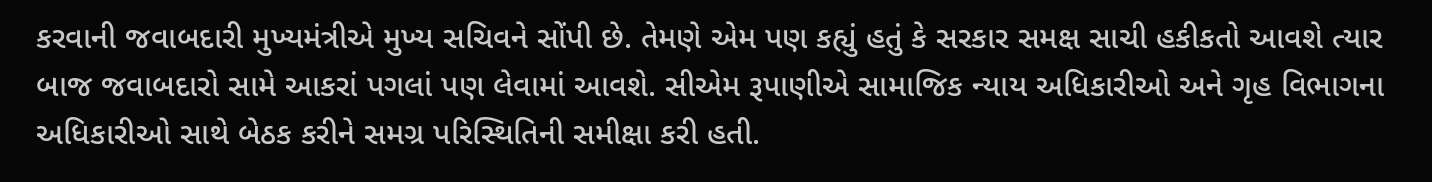કરવાની જવાબદારી મુખ્યમંત્રીએ મુખ્ય સચિવને સોંપી છે. તેમણે એમ પણ કહ્યું હતું કે સરકાર સમક્ષ સાચી હકીકતો આવશે ત્યાર બાજ જવાબદારો સામે આકરાં પગલાં પણ લેવામાં આવશે. સીએમ રૂપાણીએ સામાજિક ન્યાય અધિકારીઓ અને ગૃહ વિભાગના અધિકારીઓ સાથે બેઠક કરીને સમગ્ર પરિસ્થિતિની સમીક્ષા કરી હતી.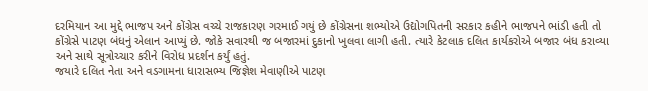દરમિયાન આ મુદ્દે ભાજપ અને કોંગ્રેસ વચ્ચે રાજકારણ ગરમાઈ ગયું છે કોંગ્રેસના શભ્યોએ ઉદ્યોગપિતની સરકાર કહીને ભાજપને ભાંડી હતી તો કોંગ્રેસે પાટણ બંધનું એલાન આપ્યું છે. જોકે સવારથી જ બજારમાં દુકાનો ખુલવા લાગી હતી. ત્યારે કેટલાક દલિત કાર્યકરોએ બજાર બંધ કરાવ્યા અને સાથે સૂત્રોચ્ચાર કરીને વિરોધ પ્રદર્શન કર્યું હતું.
જયારે દલિત નેતા અને વડગામના ધારાસભ્ય જિજ્ઞેશ મેવાણીએ પાટણ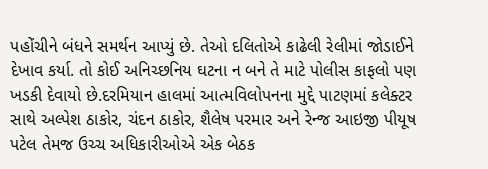પહોંચીને બંધને સમર્થન આપ્યું છે. તેઓ દલિતોએ કાઢેલી રેલીમાં જોડાઈને દેખાવ કર્યા. તો કોઈ અનિચ્છનિય ઘટના ન બને તે માટે પોલીસ કાફલો પણ ખડકી દેવાયો છે.દરમિયાન હાલમાં આત્મવિલોપનના મુદ્દે પાટણમાં કલેક્ટર સાથે અલ્પેશ ઠાકોર, ચંદન ઠાકોર, શૈલેષ પરમાર અને રેન્જ આઇજી પીયૂષ પટેલ તેમજ ઉચ્ચ અધિકારીઓએ એક બેઠક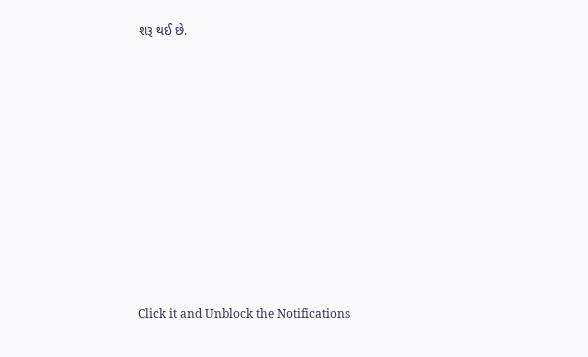શરૂ થઈ છે.












Click it and Unblock the Notifications